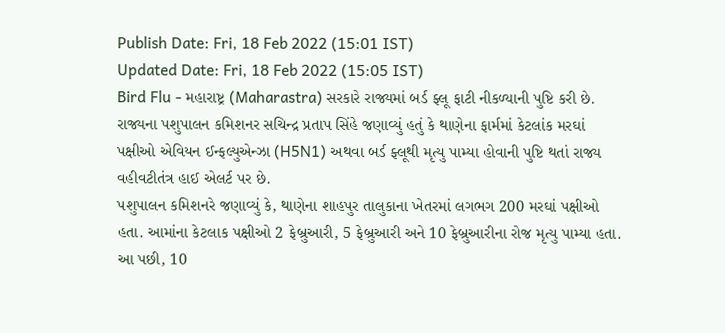Publish Date: Fri, 18 Feb 2022 (15:01 IST)
Updated Date: Fri, 18 Feb 2022 (15:05 IST)
Bird Flu - મહારાષ્ટ્ર (Maharastra) સરકારે રાજ્યમાં બર્ડ ફ્લૂ ફાટી નીકળ્યાની પુષ્ટિ કરી છે. રાજ્યના પશુપાલન કમિશનર સચિન્દ્ર પ્રતાપ સિંહે જણાવ્યું હતું કે થાણેના ફાર્મમાં કેટલાંક મરઘાં પક્ષીઓ એવિયન ઈન્ફલ્યુએન્ઝા (H5N1) અથવા બર્ડ ફ્લૂથી મૃત્યુ પામ્યા હોવાની પુષ્ટિ થતાં રાજ્ય વહીવટીતંત્ર હાઈ એલર્ટ પર છે.
પશુપાલન કમિશનરે જણાવ્યું કે, થાણેના શાહપુર તાલુકાના ખેતરમાં લગભગ 200 મરઘાં પક્ષીઓ હતા. આમાંના કેટલાક પક્ષીઓ 2 ફેબ્રુઆરી, 5 ફેબ્રુઆરી અને 10 ફેબ્રુઆરીના રોજ મૃત્યુ પામ્યા હતા. આ પછી, 10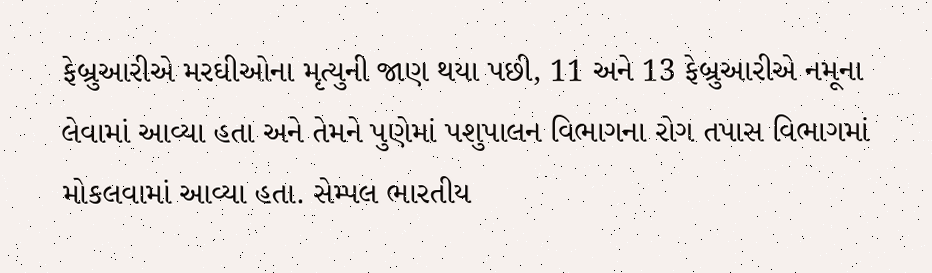ફેબ્રુઆરીએ મરઘીઓના મૃત્યુની જાણ થયા પછી, 11 અને 13 ફેબ્રુઆરીએ નમૂના લેવામાં આવ્યા હતા અને તેમને પુણેમાં પશુપાલન વિભાગના રોગ તપાસ વિભાગમાં મોકલવામાં આવ્યા હતા. સેમ્પલ ભારતીય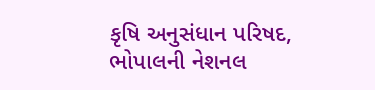કૃષિ અનુસંધાન પરિષદ, ભોપાલની નેશનલ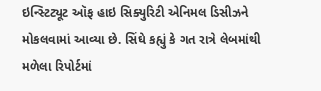ઇન્સ્ટિટ્યૂટ ઑફ હાઇ સિક્યુરિટી એનિમલ ડિસીઝને મોકલવામાં આવ્યા છે. સિંઘે કહ્યું કે ગત રાત્રે લેબમાંથી મળેલા રિપોર્ટમાં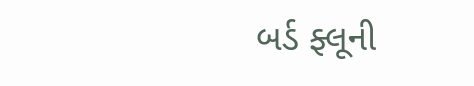બર્ડ ફ્લૂની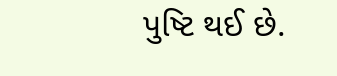પુષ્ટિ થઈ છે.